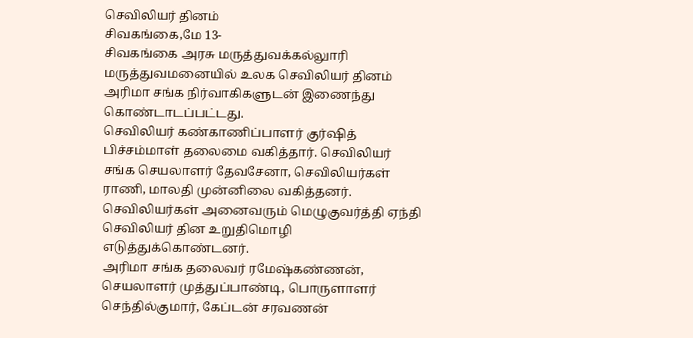செவிலியர் தினம்
சிவகங்கை,மே 13-
சிவகங்கை அரசு மருத்துவக்கல்லுாரி மருத்துவமனையில் உலக செவிலியர் தினம் அரிமா சங்க நிர்வாகிகளுடன் இணைந்து கொண்டாடப்பட்டது.
செவிலியர் கண்காணிப்பாளர் குர்ஷித் பிச்சம்மாள் தலைமை வகித்தார். செவிலியர் சங்க செயலாளர் தேவசேனா, செவிலியர்கள் ராணி, மாலதி முன்னிலை வகித்தனர். செவிலியர்கள் அனைவரும் மெழுகுவர்த்தி ஏந்தி செவிலியர் தின உறுதிமொழி எடுத்துக்கொண்டனர்.
அரிமா சங்க தலைவர் ரமேஷ்கண்ணன், செயலாளர் முத்துப்பாண்டி, பொருளாளர் செந்தில்குமார், கேப்டன் சரவணன்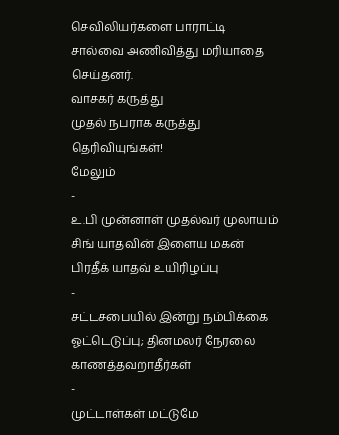செவிலியர்களை பாராட்டி சால்வை அணிவித்து மரியாதை செய்தனர்.
வாசகர் கருத்து
முதல் நபராக கருத்து தெரிவியுங்கள்!
மேலும்
-
உ.பி முன்னாள் முதல்வர் முலாயம் சிங் யாதவின் இளைய மகன் பிரதீக் யாதவ் உயிரிழப்பு
-
சட்டசபையில் இன்று நம்பிக்கை ஓட்டெடுப்பு; தினமலர் நேரலை காணத்தவறாதீர்கள்
-
முட்டாள்கள் மட்டுமே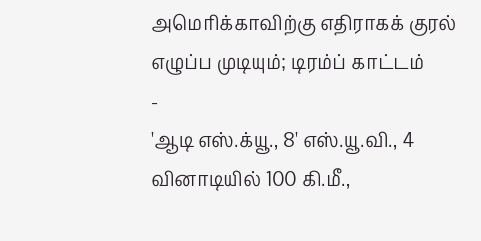அமெரிக்காவிற்கு எதிராகக் குரல் எழுப்ப முடியும்; டிரம்ப் காட்டம்
-
'ஆடி எஸ்.க்யூ., 8' எஸ்.யூ.வி., 4 வினாடியில் 100 கி.மீ.,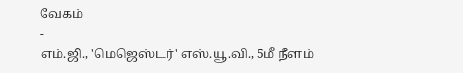வேகம்
-
எம்.ஜி., 'மெஜெஸ்டர்' எஸ்.யூ.வி., 5மீ நீளம்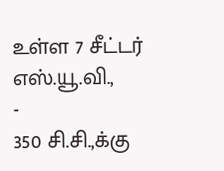உள்ள 7 சீட்டர் எஸ்.யூ.வி.,
-
350 சி.சி.,க்கு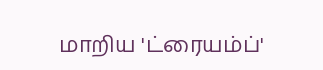மாறிய 'ட்ரையம்ப்'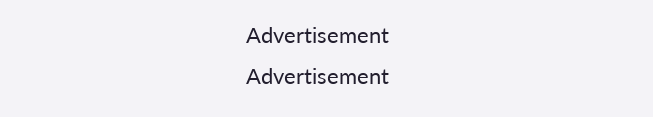Advertisement
Advertisement